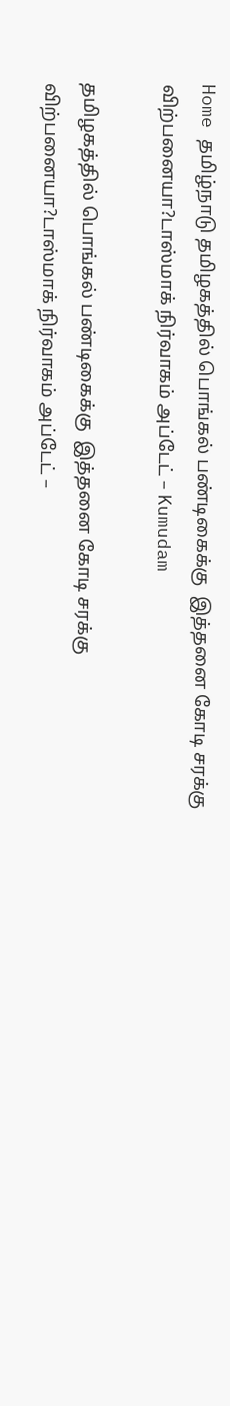Home தமிழ்நாடு தமிழகத்தில் பொங்கல் பண்டிகைக்கு  இத்தனை கோடி சரக்கு விற்பனையா?டாஸ்மாக் நிர்வாகம் அப்டேட் – Kumudam

தமிழகத்தில் பொங்கல் பண்டிகைக்கு  இத்தனை கோடி சரக்கு விற்பனையா?டாஸ்மாக் நிர்வாகம் அப்டேட் –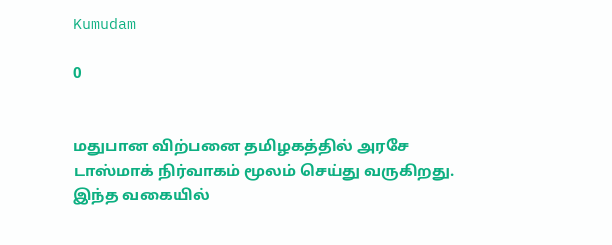Kumudam

0


மதுபான விற்பனை தமிழகத்தில் அரசே டாஸ்மாக் நிர்வாகம் மூலம் செய்து வருகிறது. இந்த வகையில்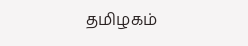தமிழகம்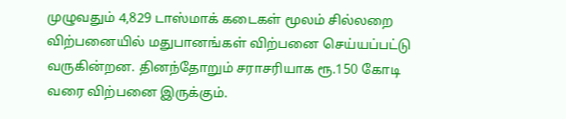முழுவதும் 4,829 டாஸ்மாக் கடைகள் மூலம் சில்லறை விற்பனையில் மதுபானங்கள் விற்பனை செய்யப்பட்டு வருகின்றன. தினந்தோறும் சராசரியாக ரூ.150 கோடி வரை விற்பனை இருக்கும்.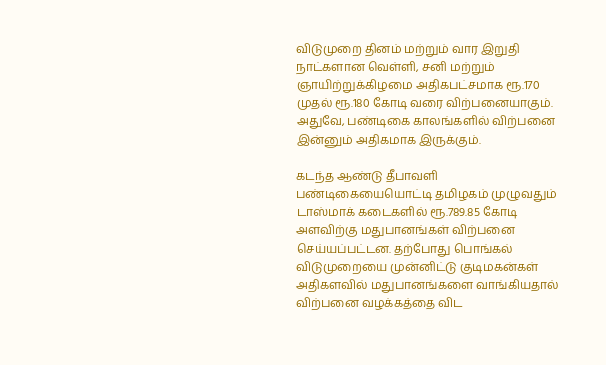விடுமுறை தினம் மற்றும் வார இறுதி நாட்களான வெள்ளி, சனி மற்றும் ஞாயிற்றுக்கிழமை அதிகபட்சமாக ரூ.170 முதல் ரூ.180 கோடி வரை விற்பனையாகும். அதுவே, பண்டிகை காலங்களில் விற்பனை இன்னும் அதிகமாக இருக்கும்.

கடந்த ஆண்டு தீபாவளி பண்டிகையையொட்டி தமிழகம் முழுவதும் டாஸ்மாக் கடைகளில் ரூ.789.85 கோடி அளவிற்கு மதுபானங்கள் விற்பனை செய்யப்பட்டன. தற்போது பொங்கல் விடுமுறையை முன்னிட்டு குடிமகன்கள் அதிகளவில் மதுபானங்களை வாங்கியதால் விற்பனை வழக்கத்தை விட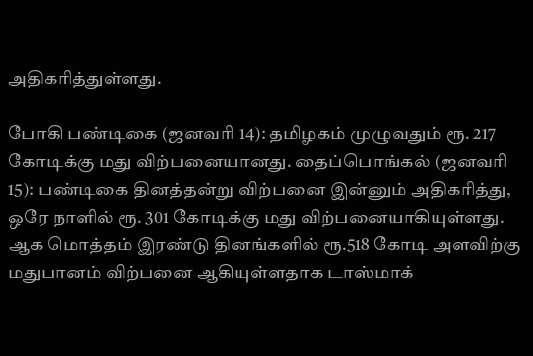அதிகரித்துள்ளது.

போகி பண்டிகை (ஜனவரி 14): தமிழகம் முழுவதும் ரூ. 217 கோடிக்கு மது விற்பனையானது. தைப்பொங்கல் (ஜனவரி 15): பண்டிகை தினத்தன்று விற்பனை இன்னும் அதிகரித்து, ஒரே நாளில் ரூ. 301 கோடிக்கு மது விற்பனையாகியுள்ளது. ஆக மொத்தம் இரண்டு தினங்களில் ரூ.518 கோடி அளவிற்கு மதுபானம் விற்பனை ஆகியுள்ளதாக டாஸ்மாக்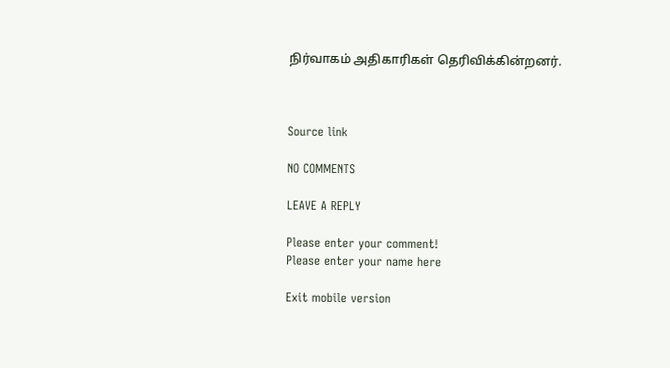நிர்வாகம் அதிகாரிகள் தெரிவிக்கின்றனர்.



Source link

NO COMMENTS

LEAVE A REPLY

Please enter your comment!
Please enter your name here

Exit mobile version